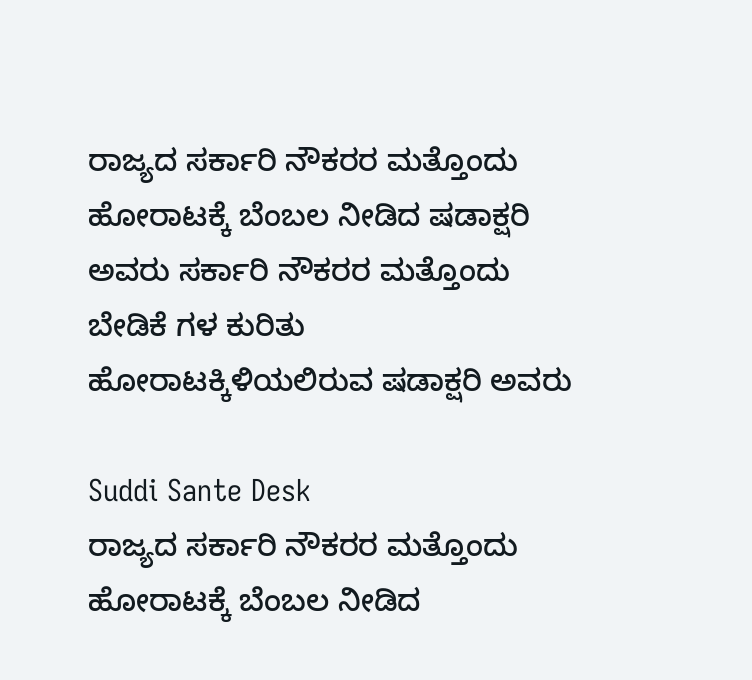ರಾಜ್ಯದ ಸರ್ಕಾರಿ ನೌಕರರ ಮತ್ತೊಂದು ಹೋರಾಟಕ್ಕೆ ಬೆಂಬಲ ನೀಡಿದ ಷಡಾಕ್ಷರಿ ಅವರು ಸರ್ಕಾರಿ ನೌಕರರ ಮತ್ತೊಂದು ಬೇಡಿಕೆ ಗಳ ಕುರಿತು ಹೋರಾಟಕ್ಕಿಳಿಯಲಿರುವ ಷಡಾಕ್ಷರಿ ಅವರು

Suddi Sante Desk
ರಾಜ್ಯದ ಸರ್ಕಾರಿ ನೌಕರರ ಮತ್ತೊಂದು ಹೋರಾಟಕ್ಕೆ ಬೆಂಬಲ ನೀಡಿದ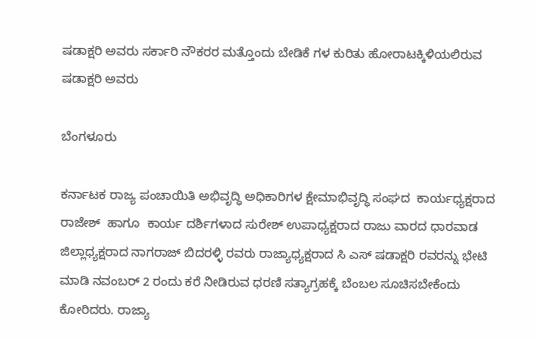ಷಡಾಕ್ಷರಿ ಅವರು ಸರ್ಕಾರಿ ನೌಕರರ ಮತ್ತೊಂದು ಬೇಡಿಕೆ ಗಳ ಕುರಿತು ಹೋರಾಟಕ್ಕಿಳಿಯಲಿರುವ ಷಡಾಕ್ಷರಿ ಅವರು

ಬೆಂಗಳೂರು

ಕರ್ನಾಟಕ ರಾಜ್ಯ ಪಂಚಾಯಿತಿ ಅಭಿವೃದ್ಧಿ ಅಧಿಕಾರಿಗಳ ಕ್ಷೇಮಾಭಿವೃದ್ಧಿ ಸಂಘದ  ಕಾರ್ಯಧ್ಯಕ್ಷರಾದ ರಾಜೇಶ್  ಹಾಗೂ  ಕಾರ್ಯ ದರ್ಶಿಗಳಾದ ಸುರೇಶ್ ಉಪಾಧ್ಯಕ್ಷರಾದ ರಾಜು ವಾರದ ಧಾರವಾಡ  ಜಿಲ್ಲಾಧ್ಯಕ್ಷರಾದ ನಾಗರಾಜ್ ಬಿದರಳ್ಳಿ ರವರು ರಾಜ್ಯಾಧ್ಯಕ್ಷರಾದ ಸಿ ಎಸ್ ಷಡಾಕ್ಷರಿ ರವರನ್ನು ಭೇಟಿ ಮಾಡಿ ನವಂಬರ್ 2 ರಂದು ಕರೆ ನೀಡಿರುವ ಧರಣಿ ಸತ್ಯಾಗ್ರಹಕ್ಕೆ ಬೆಂಬಲ ಸೂಚಿಸಬೇಕೆಂದು ಕೋರಿದರು. ರಾಜ್ಯಾ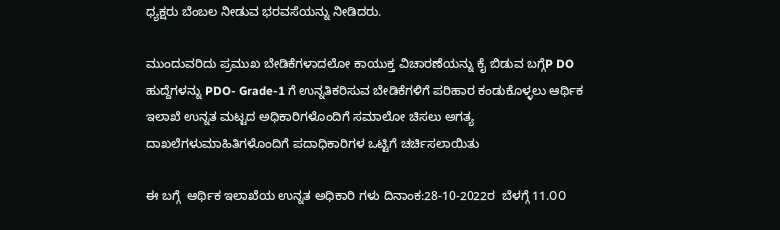ಧ್ಯಕ್ಷರು ಬೆಂಬಲ ನೀಡುವ ಭರವಸೆಯನ್ನು ನೀಡಿದರು.

ಮುಂದುವರಿದು ಪ್ರಮುಖ ಬೇಡಿಕೆಗಳಾದಲೋ ಕಾಯುಕ್ತ ವಿಚಾರಣೆಯನ್ನು ಕೈ ಬಿಡುವ ಬಗ್ಗೆP DO ಹುದ್ದೆಗಳನ್ನು PDO- Grade-1 ಗೆ ಉನ್ನತಿಕರಿಸುವ ಬೇಡಿಕೆಗಳಿಗೆ ಪರಿಹಾರ ಕಂಡುಕೊಳ್ಳಲು ಆರ್ಥಿಕ ಇಲಾಖೆ ಉನ್ನತ ಮಟ್ಟದ ಅಧಿಕಾರಿಗಳೊಂದಿಗೆ ಸಮಾಲೋ ಚಿಸಲು ಅಗತ್ಯ ದಾಖಲೆಗಳುಮಾಹಿತಿಗಳೊಂದಿಗೆ ಪದಾಧಿಕಾರಿಗಳ ಒಟ್ಟಿಗೆ ಚರ್ಚಿಸಲಾಯಿತು

ಈ ಬಗ್ಗೆ  ಆರ್ಥಿಕ ಇಲಾಖೆಯ ಉನ್ನತ ಅಧಿಕಾರಿ ಗಳು ದಿನಾಂಕ:28-10-2022ರ  ಬೆಳಗ್ಗೆ 11.೦೦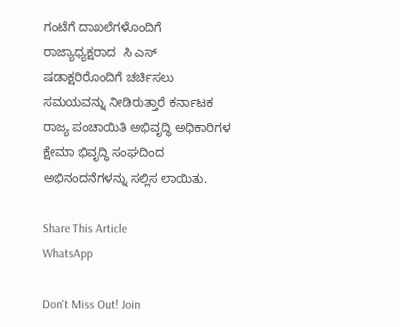ಗಂಟೆಗೆ ದಾಖಲೆಗಳೊಂದಿಗೆ  ರಾಜ್ಯಾಧ್ಯಕ್ಷರಾದ  ಸಿ ಎಸ್ ಷಡಾಕ್ಷರಿರೊಂದಿಗೆ ಚರ್ಚಿಸಲು ಸಮಯವನ್ನು ನೀಡಿರುತ್ತಾರೆ ಕರ್ನಾಟಕ ರಾಜ್ಯ ಪಂಚಾಯಿತಿ ಅಭಿವೃದ್ಧಿ ಅಧಿಕಾರಿಗಳ ಕ್ಷೇಮಾ ಭಿವೃದ್ಧಿ ಸಂಘದಿಂದ ಅಭಿನಂದನೆಗಳನ್ನು ಸಲ್ಲಿಸ ಲಾಯಿತು.

Share This Article
WhatsApp

Don't Miss Out! Join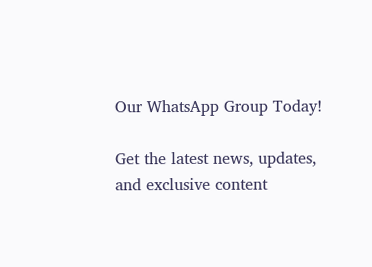Our WhatsApp Group Today!

Get the latest news, updates, and exclusive content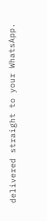delivered straight to your WhatsApp.